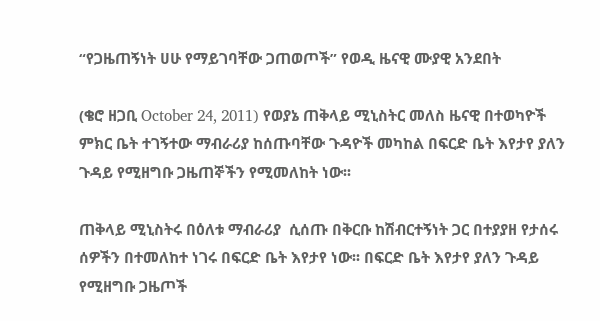“የጋዜጠኝነት ሀሁ የማይገባቸው ጋጠወጦች” የወዲ ዜናዊ ሙያዊ አንደበት

(ቄሮ ዘጋቢ October 24, 2011) የወያኔ ጠቅላይ ሚኒስትር መለስ ዜናዊ በተወካዮች ምክር ቤት ተገኝተው ማብራሪያ ከሰጡባቸው ጉዳዮች መካከል በፍርድ ቤት እየታየ ያለን ጉዳይ የሚዘግቡ ጋዜጠኞችን የሚመለከት ነው፡፡

ጠቅላይ ሚኒስትሩ በዕለቱ ማብራሪያ  ሲሰጡ በቅርቡ ከሽብርተኝነት ጋር በተያያዘ የታሰሩ ሰዎችን በተመለከተ ነገሩ በፍርድ ቤት እየታየ ነው፡፡ በፍርድ ቤት እየታየ ያለን ጉዳይ የሚዘግቡ ጋዜጦች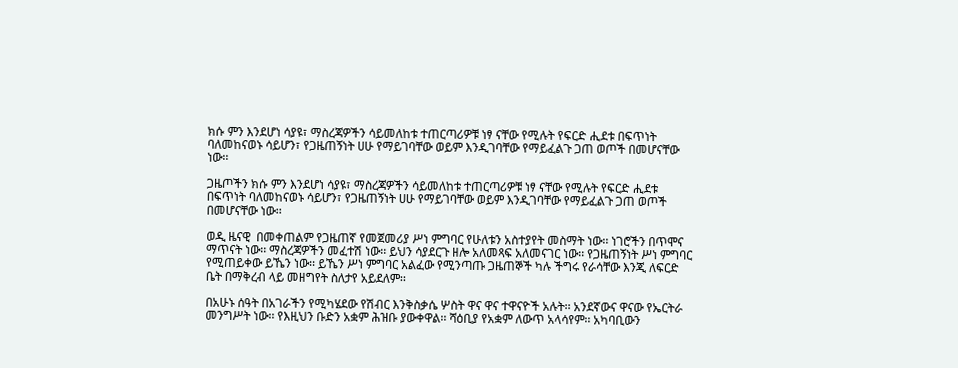ክሱ ምን እንደሆነ ሳያዩ፣ ማስረጃዎችን ሳይመለከቱ ተጠርጣሪዎቹ ነፃ ናቸው የሚሉት የፍርድ ሒደቱ በፍጥነት ባለመከናወኑ ሳይሆን፣ የጋዜጠኝነት ሀሁ የማይገባቸው ወይም እንዲገባቸው የማይፈልጉ ጋጠ ወጦች በመሆናቸው ነው፡፡

ጋዜጦችን ክሱ ምን እንደሆነ ሳያዩ፣ ማስረጃዎችን ሳይመለከቱ ተጠርጣሪዎቹ ነፃ ናቸው የሚሉት የፍርድ ሒደቱ በፍጥነት ባለመከናወኑ ሳይሆን፣ የጋዜጠኝነት ሀሁ የማይገባቸው ወይም እንዲገባቸው የማይፈልጉ ጋጠ ወጦች በመሆናቸው ነው፡፡

ወዲ ዜናዊ  በመቀጠልም የጋዜጠኛ የመጀመሪያ ሥነ ምግባር የሁለቱን አስተያየት መስማት ነው፡፡ ነገሮችን በጥሞና ማጥናት ነው፡፡ ማስረጃዎችን መፈተሽ ነው፡፡ ይህን ሳያደርጉ ዘሎ አለመጻፍ አለመናገር ነው፡፡ የጋዜጠኝነት ሥነ ምግባር የሚጠይቀው ይኼን ነው፡፡ ይኼን ሥነ ምግባር አልፈው የሚንጣጡ ጋዜጠኞች ካሉ ችግሩ የራሳቸው እንጂ ለፍርድ ቤት በማቅረብ ላይ መዘግየት ስለታየ አይደለም፡፡

በአሁኑ ሰዓት በአገራችን የሚካሄደው የሽብር እንቅስቃሴ ሦስት ዋና ዋና ተዋናዮች አሉት፡፡ አንደኛውና ዋናው የኤርትራ መንግሥት ነው፡፡ የእዚህን ቡድን አቋም ሕዝቡ ያውቀዋል፡፡ ሻዕቢያ የአቋም ለውጥ አላሳየም፡፡ አካባቢውን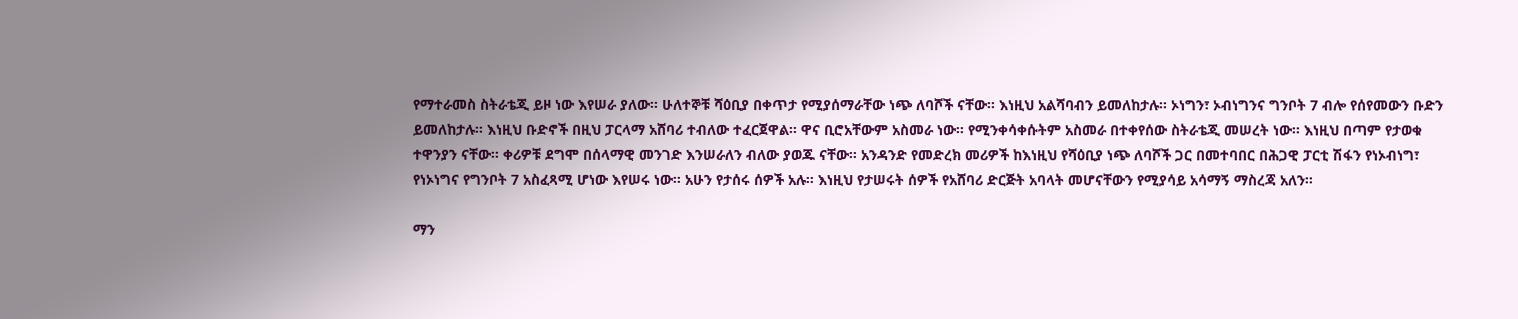የማተራመስ ስትራቴጂ ይዞ ነው እየሠራ ያለው፡፡ ሁለተኞቹ ሻዕቢያ በቀጥታ የሚያሰማራቸው ነጭ ለባሾች ናቸው፡፡ እነዚህ አልሻባብን ይመለከታሉ፡፡ ኦነግን፣ ኦብነግንና ግንቦት 7 ብሎ የሰየመውን ቡድን ይመለከታሉ፡፡ እነዚህ ቡድኖች በዚህ ፓርላማ አሸባሪ ተብለው ተፈርጀዋል፡፡ ዋና ቢሮአቸውም አስመራ ነው፡፡ የሚንቀሳቀሱትም አስመራ በተቀየሰው ስትራቴጂ መሠረት ነው፡፡ እነዚህ በጣም የታወቁ ተዋንያን ናቸው፡፡ ቀሪዎቹ ደግሞ በሰላማዊ መንገድ እንሠራለን ብለው ያወጁ ናቸው፡፡ አንዳንድ የመድረክ መሪዎች ከእነዚህ የሻዕቢያ ነጭ ለባሾች ጋር በመተባበር በሕጋዊ ፓርቲ ሽፋን የነኦብነግ፣ የነኦነግና የግንቦት 7 አስፈጻሚ ሆነው እየሠሩ ነው፡፡ አሁን የታሰሩ ሰዎች አሉ፡፡ እነዚህ የታሠሩት ሰዎች የአሸባሪ ድርጅት አባላት መሆናቸውን የሚያሳይ አሳማኝ ማስረጃ አለን፡፡

ማን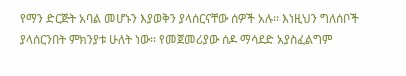የማን ድርጅት አባል መሆኑን እያወቅን ያላሰርናቸው ሰዎች አሉ፡፡ እነዚህን ግለሰቦች ያላሰርንበት ምክንያቱ ሁለት ነው፡፡ የመጀመሪያው ሰዶ ማሳደድ አያስፈልግም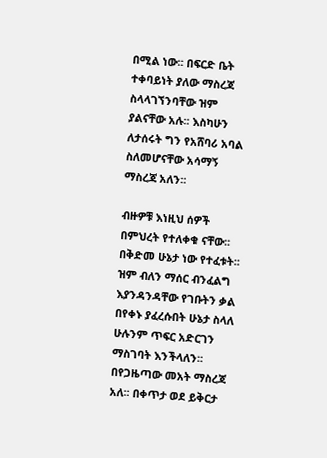በሚል ነው፡፡ በፍርድ ቤት ተቀባይነት ያለው ማስረጃ ስላላገኘንባቸው ዝም ያልናቸው አሉ፡፡ እስካሁን ለታሰሩት ግን የአሸባሪ አባል ስለመሆናቸው አሳማኝ ማስረጃ አለን፡፡

ብዙዎቹ እነዚህ ሰዎች በምህረት የተለቀቁ ናቸው፡፡ በቅድመ ሁኔታ ነው የተፈቱት፡፡ ዝም ብለን ማሰር ብንፈልግ እያንዳንዳቸው የገቡትን ቃል በየቀኑ ያፈረሱበት ሁኔታ ስላለ ሁሉንም ጥፍር አድርገን ማስገባት እንችላለን፡፡ በየጋዜጣው መአት ማስረጃ አለ፡፡ በቀጥታ ወደ ይቅርታ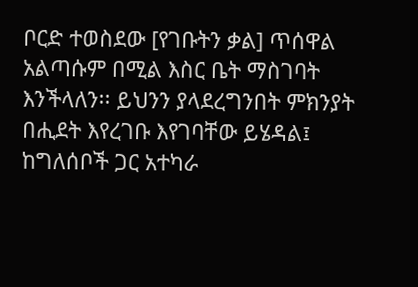ቦርድ ተወስደው [የገቡትን ቃል] ጥሰዋል አልጣሱም በሚል እስር ቤት ማስገባት እንችላለን፡፡ ይህንን ያላደረግንበት ምክንያት በሒደት እየረገቡ እየገባቸው ይሄዳል፤ ከግለሰቦች ጋር አተካራ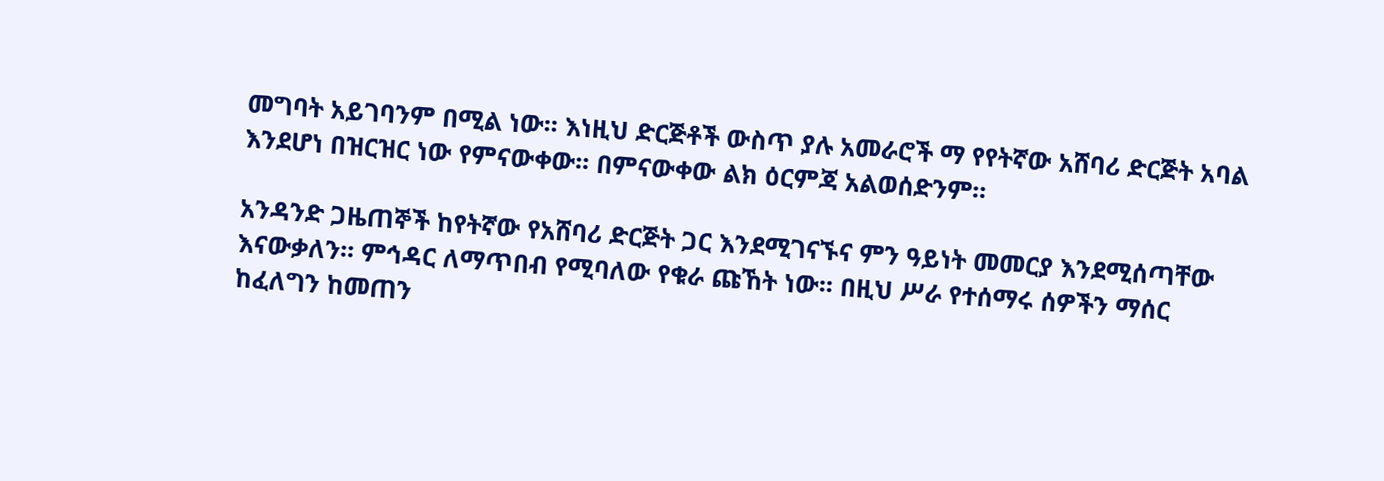መግባት አይገባንም በሚል ነው፡፡ እነዚህ ድርጅቶች ውስጥ ያሉ አመራሮች ማ የየትኛው አሸባሪ ድርጅት አባል እንደሆነ በዝርዝር ነው የምናውቀው፡፡ በምናውቀው ልክ ዕርምጃ አልወሰድንም፡፡

አንዳንድ ጋዜጠኞች ከየትኛው የአሸባሪ ድርጅት ጋር እንደሚገናኙና ምን ዓይነት መመርያ እንደሚሰጣቸው እናውቃለን፡፡ ምኅዳር ለማጥበብ የሚባለው የቁራ ጩኸት ነው፡፡ በዚህ ሥራ የተሰማሩ ሰዎችን ማሰር ከፈለግን ከመጠን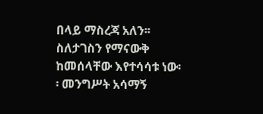በላይ ማስረጃ አለን፡፡ ስለታገስን የማናውቅ ከመሰላቸው እየተሳሳቱ ነው፡፡ መንግሥት አሳማኝ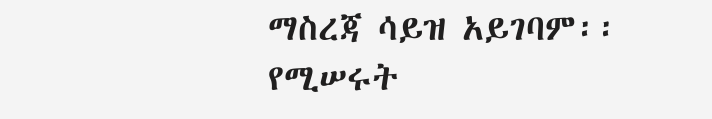ማስረጃ ሳይዝ አይገባም፡፡ የሚሠሩት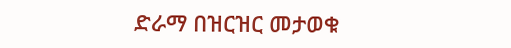ድራማ በዝርዝር መታወቁ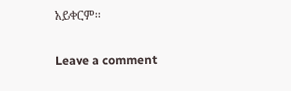አይቀርም፡፡

Leave a comment